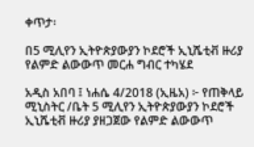ቀጥታ፡

በ5 ሚሊየን ኢትዮጵያውያን ኮደሮች ኢኒሼቲቭ ዙሪያ የልምድ ልውውጥ መርሐ ግብር ተካሄደ

አዲስ አበባ ፤ ነሐሴ 4/2018 (ኢዜአ) ፦ የጠቅላይ ሚኒስትር /ቤት 5 ሚሊየን ኢትዮጵያውያን ኮደሮች ኢኒሼቲቭ ዙሪያ ያዘጋጀው የልምድ ልውውጥ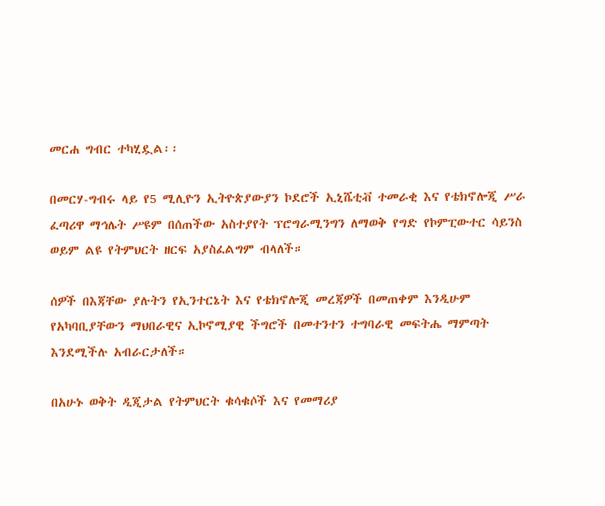መርሐ ግብር ተካሂዷል፡፡

በመርሃ-ግብሩ ላይ የ5 ሚሊዮን ኢትዮጵያውያን ኮደሮች ኢኒሼቲቭ ተመራቂ እና የቴክኖሎጂ ሥራ ፈጣሪዋ ማኅሌት ሥዩም በሰጠችው አስተያየት ፕሮግራሚንግን ለማወቅ የግድ የኮምፒውተር ሳይንስ ወይም ልዩ የትምህርት ዘርፍ አያስፈልግም ብላለች።

ሰዎች በእጃቸው ያሉትን የኢንተርኔት እና የቴክኖሎጂ መረጃዎች በመጠቀም እንዲሁም የአካባቢያቸውን ማህበራዊና ኢኮኖሚያዊ ችግሮች በመተንተን ተግባራዊ መፍትሔ ማምጣት እንደሚችሉ አብራርታለች።

በአሁኑ ወቅት ዲጂታል የትምህርት ቁሳቁሶች እና የመማሪያ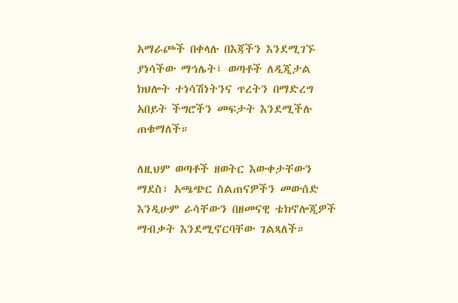አማራጮች በቀላሉ በእጃችን እንደሚገኙ ያነሳችው ማኅሌት፤ ወጣቶች ለዲጂታል ክህሎት ተነሳሽነትንና ጥረትን በማድረግ አበይት ችግሮችን መፍታት እንደሚችሉ ጠቁማለች።

ለዚህም ወጣቶች ዘወትር እውቀታቸውን ማደስ፣ አጫጭር ስልጠናዎችን መውሰድ እንዲሁም ራሳቸውን በዘመናዊ ቴክኖሎጂዎች ማብቃት እንደሚኖርባቸው ገልጻለች።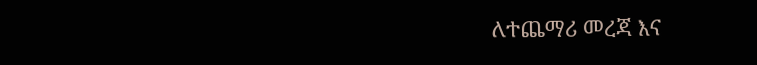ለተጨማሪ መረጃ እና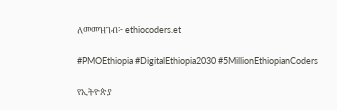ለመመዝገብ፦ ethiocoders.et

#PMOEthiopia #DigitalEthiopia2030 #5MillionEthiopianCoders

የኢትዮጵያ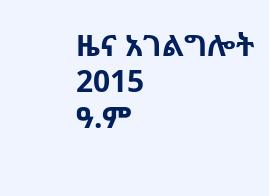ዜና አገልግሎት
2015
ዓ.ም